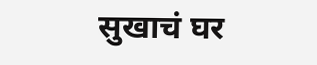सुखाचं घर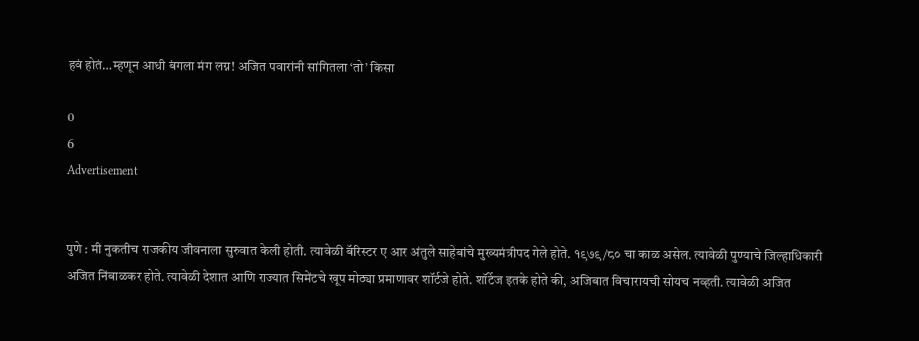हवं होतं…म्हणून आधी बंगला मंग लग्न! अजित पवारांनी सांगितला ‘तो’ किसा

0
6
Advertisement


पुणे : मी नुकतीच राजकीय जीवनाला सुरुवात केली होती. त्यावेळी बॅरिस्टर ए आर अंतुले साहेबांचे मुख्यमंत्रीपद गेले होते. १९७९/८० चा काळ असेल. त्यावेळी पुण्याचे जिल्हाधिकारी अजित निंबाळकर होते. त्यावेळी देशात आणि राज्यात सिमेंटचे खूप मोठ्या प्रमाणावर शॉर्टजे होते. शॉर्टेज इतके होते की, अजिबात विचारायची सोयच नव्हती. त्यावेळी अजित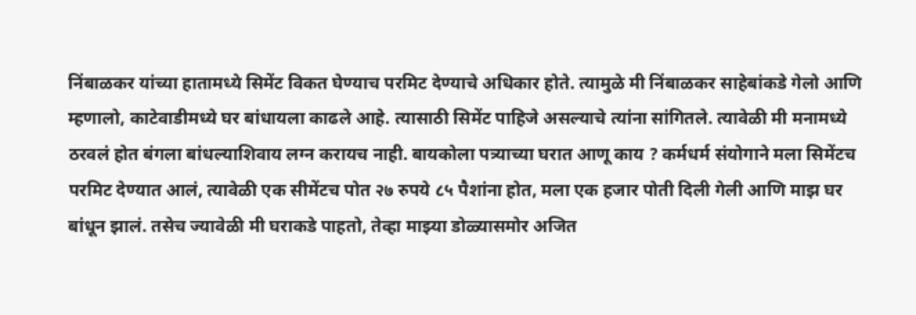निंबाळकर यांच्या हातामध्ये सिमेंट विकत घेण्याच परमिट देण्याचे अधिकार होते. त्यामुळे मी निंबाळकर साहेबांकडे गेलो आणि म्हणालो, काटेवाडीमध्ये घर बांधायला काढले आहे. त्यासाठी सिमेंट पाहिजे असल्याचे त्यांना सांगितले. त्यावेळी मी मनामध्ये ठरवलं होत बंगला बांधल्याशिवाय लग्न करायच नाही. बायकोला पत्र्याच्या घरात आणू काय ? कर्मधर्म संयोगाने मला सिमेंटच परमिट देण्यात आलं, त्यावेळी एक सीमेंटच पोत २७ रुपये ८५ पैशांना होत, मला एक हजार पोती दिली गेली आणि माझ घर बांधून झालं. तसेच ज्यावेळी मी घराकडे पाहतो, तेव्हा माझ्या डोळ्यासमोर अजित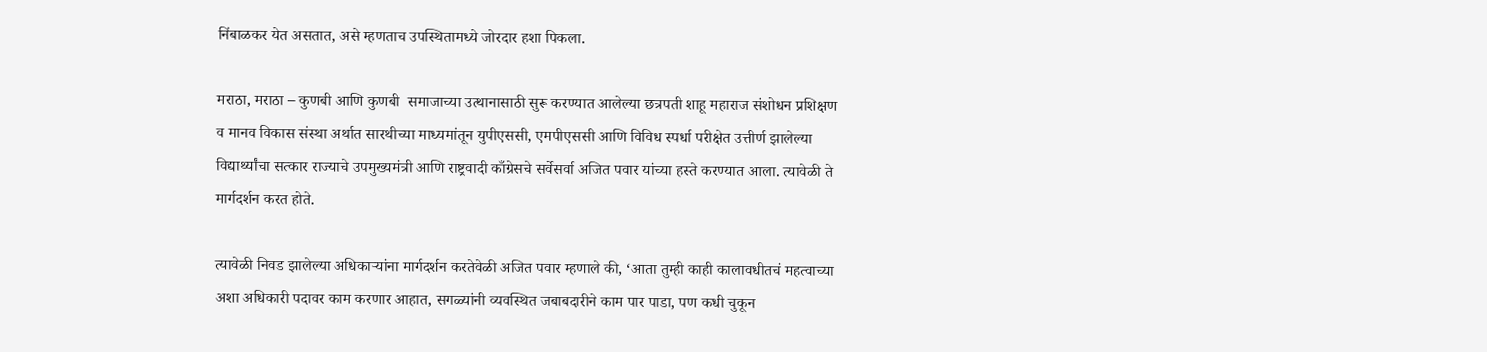निंबाळकर येत असतात, असे म्हणताच उपस्थितामध्ये जोरदार हशा पिकला.

मराठा, मराठा – कुणबी आणि कुणबी  समाजाच्या उत्थानासाठी सुरू करण्यात आलेल्या छत्रपती शाहू महाराज संशोधन प्रशिक्षण व मानव विकास संस्था अर्थात सारथीच्या माध्यमांतून युपीएससी, एमपीएससी आणि विविध स्पर्धा परीक्षेत उत्तीर्ण झालेल्या विद्यार्थ्यांचा सत्कार राज्याचे उपमुख्यमंत्री आणि राष्ट्रवादी काँग्रेसचे सर्वेसर्वा अजित पवार यांच्या हस्ते करण्यात आला. त्यावेळी ते मार्गदर्शन करत होते.

त्यावेळी निवड झालेल्या अधिकाऱ्यांना मार्गदर्शन करतेवेळी अजित पवार म्हणाले की, ‘आता तुम्ही काही कालावधीतचं महत्वाच्या अशा अधिकारी पदावर काम करणार आहात, सगळ्यांनी व्यवस्थित जबाबदारीने काम पार पाडा, पण कधी चुकून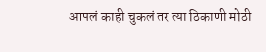आपलं काही चुकलं तर त्या ठिकाणी मोठी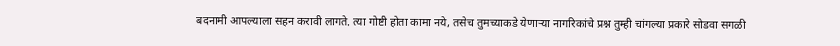बदनामी आपल्याला सहन करावी लागते. त्या गोष्टी होता कामा नये, तसेच तुमच्याकडे येणाऱ्या नागरिकांचे प्रश्न तुम्ही चांगल्या प्रकारे सोडवा सगळी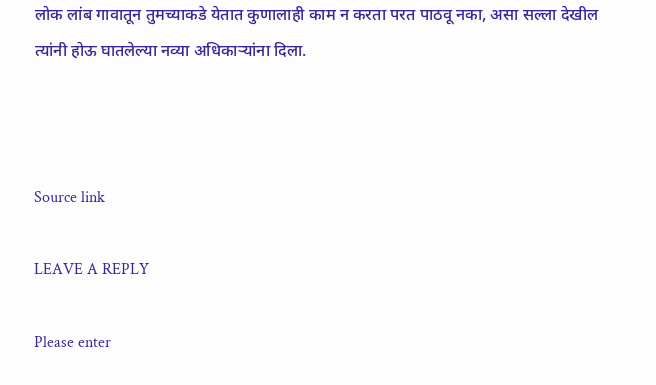लोक लांब गावातून तुमच्याकडे येतात कुणालाही काम न करता परत पाठवू नका, असा सल्ला देखील त्यांनी होऊ घातलेल्या नव्या अधिकाऱ्यांना दिला.



Source link

LEAVE A REPLY

Please enter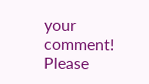your comment!
Please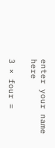enter your name here

3 × four =